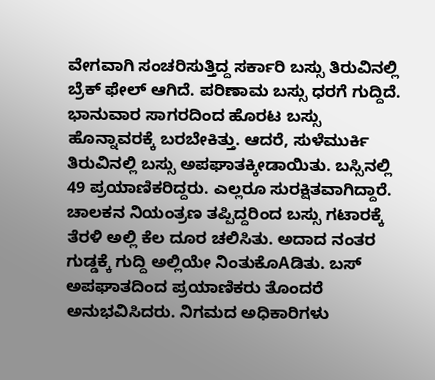ವೇಗವಾಗಿ ಸಂಚರಿಸುತ್ತಿದ್ದ ಸರ್ಕಾರಿ ಬಸ್ಸು ತಿರುವಿನಲ್ಲಿ ಬ್ರೆಕ್ ಫೇಲ್ ಆಗಿದೆ. ಪರಿಣಾಮ ಬಸ್ಸು ಧರಗೆ ಗುದ್ದಿದೆ.
ಭಾನುವಾರ ಸಾಗರದಿಂದ ಹೊರಟ ಬಸ್ಸು ಹೊನ್ನಾವರಕ್ಕೆ ಬರಬೇಕಿತ್ತು. ಆದರೆ, ಸುಳೆಮುರ್ಕಿ ತಿರುವಿನಲ್ಲಿ ಬಸ್ಸು ಅಪಘಾತಕ್ಕೀಡಾಯಿತು. ಬಸ್ಸಿನಲ್ಲಿ 49 ಪ್ರಯಾಣಿಕರಿದ್ದರು. ಎಲ್ಲರೂ ಸುರಕ್ಷಿತವಾಗಿದ್ದಾರೆ.
ಚಾಲಕನ ನಿಯಂತ್ರಣ ತಪ್ಪಿದ್ದರಿಂದ ಬಸ್ಸು ಗಟಾರಕ್ಕೆ ತೆರಳಿ ಅಲ್ಲಿ ಕೆಲ ದೂರ ಚಲಿಸಿತು. ಅದಾದ ನಂತರ ಗುಡ್ಡಕ್ಕೆ ಗುದ್ದಿ ಅಲ್ಲಿಯೇ ನಿಂತುಕೊAಡಿತು. ಬಸ್ ಅಪಘಾತದಿಂದ ಪ್ರಯಾಣಿಕರು ತೊಂದರೆ ಅನುಭವಿಸಿದರು. ನಿಗಮದ ಅಧಿಕಾರಿಗಳು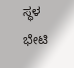ಸ್ಥಳ ಭೇಟಿ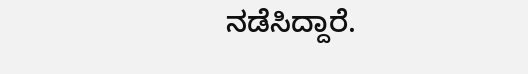ನಡೆಸಿದ್ದಾರೆ.